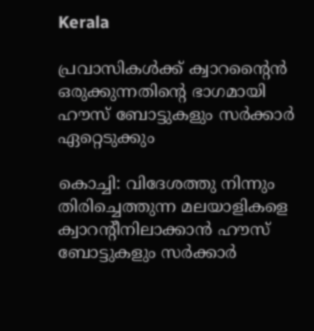Kerala

പ്രവാസികള്‍ക്ക് ക്വാറന്റൈന്‍ ഒരുക്കുന്നതിന്റെ ഭാഗമായി ഹൗസ് ബോട്ടുകളും സര്‍ക്കാര്‍ ഏറ്റെടുക്കും

കൊച്ചി: വിദേശത്തു നിന്നും തിരിച്ചെത്തുന്ന മലയാളികളെ ക്വാറന്റീനിലാക്കാന്‍ ഹൗസ് ബോട്ടുകളും സര്‍ക്കാര്‍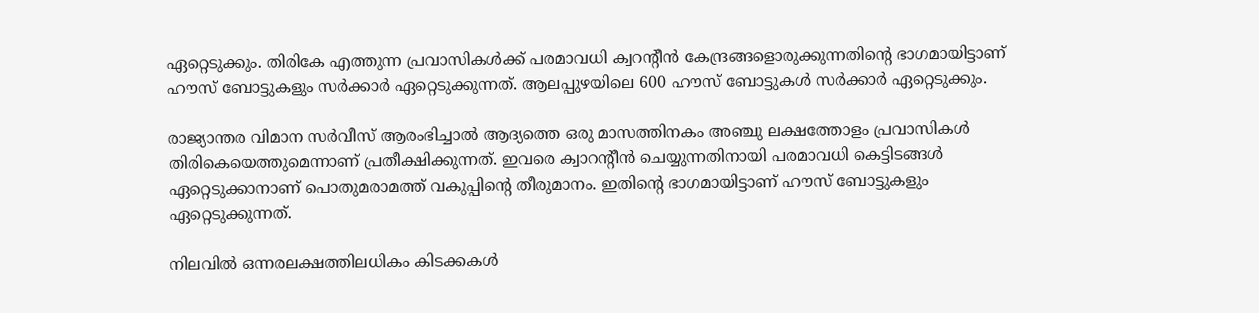ഏറ്റെടുക്കും. തിരികേ എത്തുന്ന പ്രവാസികള്‍ക്ക് പരമാവധി ക്വറന്റീന്‍ കേന്ദ്രങ്ങളൊരുക്കുന്നതിന്റെ ഭാഗമായിട്ടാണ് ഹൗസ് ബോട്ടുകളും സര്‍ക്കാര്‍ ഏറ്റെടുക്കുന്നത്. ആലപ്പുഴയിലെ 600 ഹൗസ് ബോട്ടുകള്‍ സര്‍ക്കാര്‍ ഏറ്റെടുക്കും.

രാജ്യാന്തര വിമാന സര്‍വീസ് ആരംഭിച്ചാല്‍ ആദ്യത്തെ ഒരു മാസത്തിനകം അഞ്ചു ലക്ഷത്തോളം പ്രവാസികള്‍ തിരികെയെത്തുമെന്നാണ് പ്രതീക്ഷിക്കുന്നത്. ഇവരെ ക്വാറന്റീന്‍ ചെയ്യുന്നതിനായി പരമാവധി കെട്ടിടങ്ങള്‍ ഏറ്റെടുക്കാനാണ് പൊതുമരാമത്ത് വകുപ്പിന്റെ തീരുമാനം. ഇതിന്റെ ഭാഗമായിട്ടാണ് ഹൗസ് ബോട്ടുകളും ഏറ്റെടുക്കുന്നത്.

നിലവില്‍ ഒന്നരലക്ഷത്തിലധികം കിടക്കകള്‍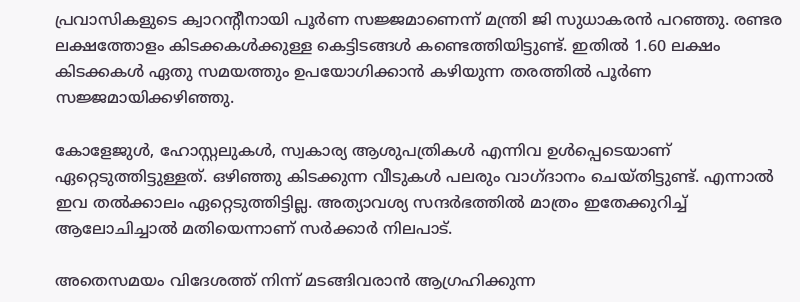പ്രവാസികളുടെ ക്വാറന്റീനായി പൂര്‍ണ സജ്ജമാണെന്ന് മന്ത്രി ജി സുധാകരന്‍ പറഞ്ഞു. രണ്ടര ലക്ഷത്തോളം കിടക്കകള്‍ക്കുള്ള കെട്ടിടങ്ങള്‍ കണ്ടെത്തിയിട്ടുണ്ട്. ഇതില്‍ 1.60 ലക്ഷം കിടക്കകള്‍ ഏതു സമയത്തും ഉപയോഗിക്കാന്‍ കഴിയുന്ന തരത്തില്‍ പൂര്‍ണ സജ്ജമായിക്കഴിഞ്ഞു.

കോളേജുള്‍, ഹോസ്റ്റലുകള്‍, സ്വകാര്യ ആശുപത്രികള്‍ എന്നിവ ഉള്‍പ്പെടെയാണ് ഏറ്റെടുത്തിട്ടുള്ളത്. ഒഴിഞ്ഞു കിടക്കുന്ന വീടുകള്‍ പലരും വാഗ്ദാനം ചെയ്തിട്ടുണ്ട്. എന്നാല്‍ ഇവ തല്‍ക്കാലം ഏറ്റെടുത്തിട്ടില്ല. അത്യാവശ്യ സന്ദര്‍ഭത്തില്‍ മാത്രം ഇതേക്കുറിച്ച് ആലോചിച്ചാല്‍ മതിയെന്നാണ് സര്‍ക്കാര്‍ നിലപാട്.

അതെസമയം വിദേശത്ത് നിന്ന് മടങ്ങിവരാന്‍ ആഗ്രഹിക്കുന്ന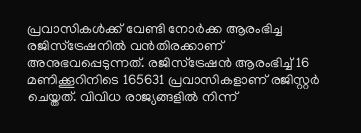പ്രവാസികള്‍ക്ക് വേണ്ടി നോര്‍ക്ക ആരംഭിച്ച രജിസ്‌ട്രേഷനില്‍ വന്‍തിരക്കാണ് അനുഭവപ്പെടുന്നത്. രജിസ്‌ട്രേഷന്‍ ആരംഭിച്ച് 16 മണിക്കൂറിനിടെ 165631 പ്രവാസികളാണ് രജിസ്റ്റര്‍ ചെയ്തത്. വിവിധ രാജ്യങ്ങളില്‍ നിന്ന്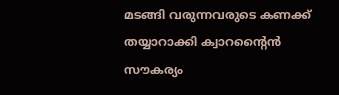മടങ്ങി വരുന്നവരുടെ കണക്ക് തയ്യാറാക്കി ക്വാറന്റൈന്‍ സൗകര്യം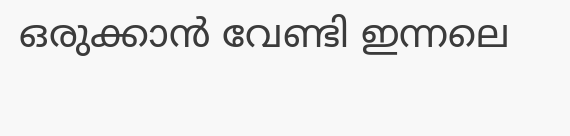ഒരുക്കാന്‍ വേണ്ടി ഇന്നലെ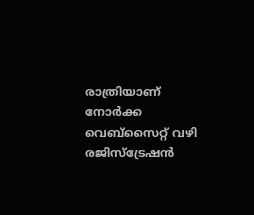രാത്രിയാണ് നോര്‍ക്ക വെബ്‌സൈറ്റ് വഴി രജിസ്‌ട്രേഷന്‍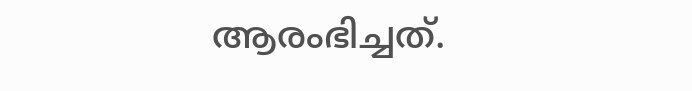ആരംഭിച്ചത്.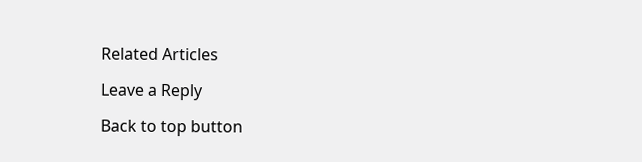Related Articles

Leave a Reply

Back to top button